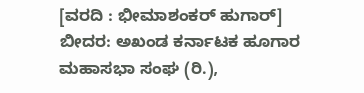[ವರದಿ : ಭೀಮಾಶಂಕರ್ ಹುಗಾರ್]
ಬೀದರ: ಅಖಂಡ ಕರ್ನಾಟಕ ಹೂಗಾರ ಮಹಾಸಭಾ ಸಂಘ (ರಿ.),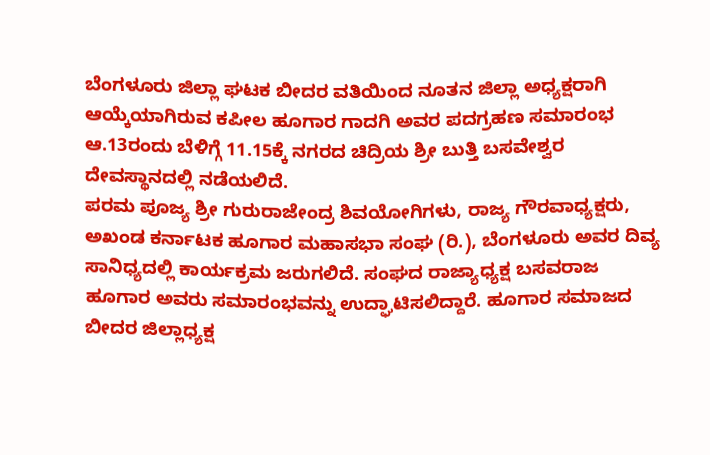ಬೆಂಗಳೂರು ಜಿಲ್ಲಾ ಘಟಕ ಬೀದರ ವತಿಯಿಂದ ನೂತನ ಜಿಲ್ಲಾ ಅಧ್ಯಕ್ಷರಾಗಿ ಆಯ್ಕೆಯಾಗಿರುವ ಕಪೀಲ ಹೂಗಾರ ಗಾದಗಿ ಅವರ ಪದಗ್ರಹಣ ಸಮಾರಂಭ ಆ.13ರಂದು ಬೆಳಿಗ್ಗೆ 11.15ಕ್ಕೆ ನಗರದ ಚಿದ್ರಿಯ ಶ್ರೀ ಬುತ್ತಿ ಬಸವೇಶ್ವರ ದೇವಸ್ಥಾನದಲ್ಲಿ ನಡೆಯಲಿದೆ.
ಪರಮ ಪೂಜ್ಯ ಶ್ರೀ ಗುರುರಾಜೇಂದ್ರ ಶಿವಯೋಗಿಗಳು, ರಾಜ್ಯ ಗೌರವಾಧ್ಯಕ್ಷರು, ಅಖಂಡ ಕರ್ನಾಟಕ ಹೂಗಾರ ಮಹಾಸಭಾ ಸಂಘ (ರಿ.), ಬೆಂಗಳೂರು ಅವರ ದಿವ್ಯ ಸಾನಿಧ್ಯದಲ್ಲಿ ಕಾರ್ಯಕ್ರಮ ಜರುಗಲಿದೆ. ಸಂಘದ ರಾಜ್ಯಾಧ್ಯಕ್ಷ ಬಸವರಾಜ ಹೂಗಾರ ಅವರು ಸಮಾರಂಭವನ್ನು ಉದ್ಘಾಟಿಸಲಿದ್ದಾರೆ. ಹೂಗಾರ ಸಮಾಜದ ಬೀದರ ಜಿಲ್ಲಾಧ್ಯಕ್ಷ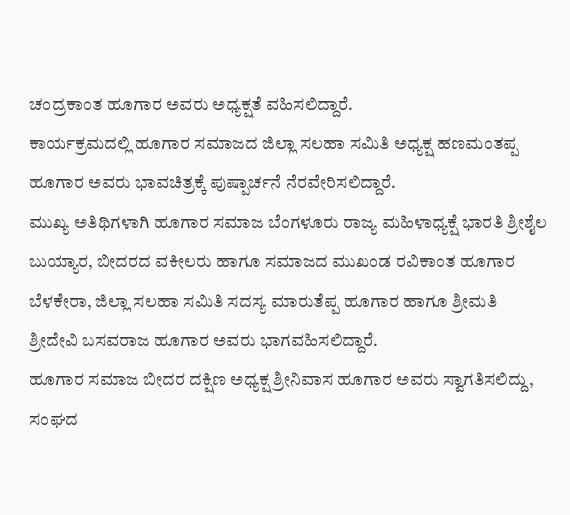ಚಂದ್ರಕಾಂತ ಹೂಗಾರ ಅವರು ಅಧ್ಯಕ್ಷತೆ ವಹಿಸಲಿದ್ದಾರೆ.
ಕಾರ್ಯಕ್ರಮದಲ್ಲಿ ಹೂಗಾರ ಸಮಾಜದ ಜಿಲ್ಲಾ ಸಲಹಾ ಸಮಿತಿ ಅಧ್ಯಕ್ಷ ಹಣಮಂತಪ್ಪ ಹೂಗಾರ ಅವರು ಭಾವಚಿತ್ರಕ್ಕೆ ಪುಷ್ಪಾರ್ಚನೆ ನೆರವೇರಿಸಲಿದ್ದಾರೆ.
ಮುಖ್ಯ ಅತಿಥಿಗಳಾಗಿ ಹೂಗಾರ ಸಮಾಜ ಬೆಂಗಳೂರು ರಾಜ್ಯ ಮಹಿಳಾಧ್ಯಕ್ಷೆ ಭಾರತಿ ಶ್ರೀಶೈಲ ಬುಯ್ಯಾರ, ಬೀದರದ ವಕೀಲರು ಹಾಗೂ ಸಮಾಜದ ಮುಖಂಡ ರವಿಕಾಂತ ಹೂಗಾರ ಬೆಳಕೇರಾ, ಜಿಲ್ಲಾ ಸಲಹಾ ಸಮಿತಿ ಸದಸ್ಯ ಮಾರುತೆಪ್ಪ ಹೂಗಾರ ಹಾಗೂ ಶ್ರೀಮತಿ ಶ್ರೀದೇವಿ ಬಸವರಾಜ ಹೂಗಾರ ಅವರು ಭಾಗವಹಿಸಲಿದ್ದಾರೆ.
ಹೂಗಾರ ಸಮಾಜ ಬೀದರ ದಕ್ಷಿಣ ಅಧ್ಯಕ್ಷ ಶ್ರೀನಿವಾಸ ಹೂಗಾರ ಅವರು ಸ್ವಾಗತಿಸಲಿದ್ದು, ಸಂಘದ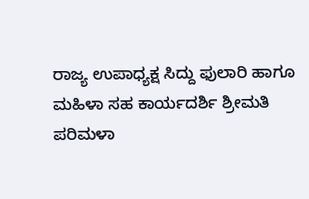ರಾಜ್ಯ ಉಪಾಧ್ಯಕ್ಷ ಸಿದ್ದು ಫುಲಾರಿ ಹಾಗೂ ಮಹಿಳಾ ಸಹ ಕಾರ್ಯದರ್ಶಿ ಶ್ರೀಮತಿ ಪರಿಮಳಾ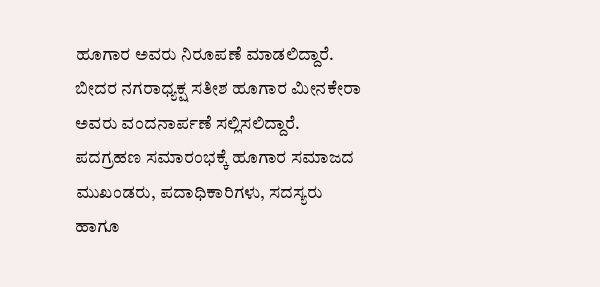ಹೂಗಾರ ಅವರು ನಿರೂಪಣೆ ಮಾಡಲಿದ್ದಾರೆ. ಬೀದರ ನಗರಾಧ್ಯಕ್ಷ ಸತೀಶ ಹೂಗಾರ ಮೀನಕೇರಾ ಅವರು ವಂದನಾರ್ಪಣೆ ಸಲ್ಲಿಸಲಿದ್ದಾರೆ.
ಪದಗ್ರಹಣ ಸಮಾರಂಭಕ್ಕೆ ಹೂಗಾರ ಸಮಾಜದ ಮುಖಂಡರು, ಪದಾಧಿಕಾರಿಗಳು, ಸದಸ್ಯರು ಹಾಗೂ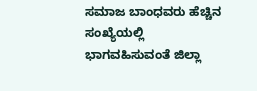ಸಮಾಜ ಬಾಂಧವರು ಹೆಚ್ಚಿನ ಸಂಖ್ಯೆಯಲ್ಲಿ ಭಾಗವಹಿಸುವಂತೆ ಜಿಲ್ಲಾ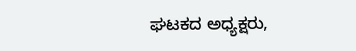ಘಟಕದ ಅಧ್ಯಕ್ಷರು,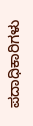ಪದಾಧಿಕಾರಿಗಳು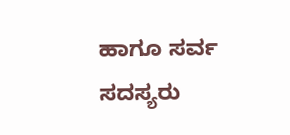ಹಾಗೂ ಸರ್ವ ಸದಸ್ಯರು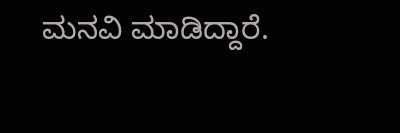ಮನವಿ ಮಾಡಿದ್ದಾರೆ.